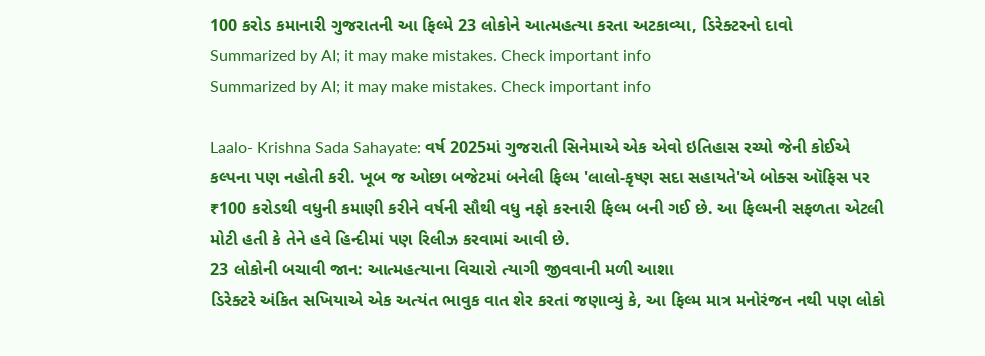100 કરોડ કમાનારી ગુજરાતની આ ફિલ્મે 23 લોકોને આત્મહત્યા કરતા અટકાવ્યા, ડિરેક્ટરનો દાવો
Summarized by AI; it may make mistakes. Check important info
Summarized by AI; it may make mistakes. Check important info

Laalo- Krishna Sada Sahayate: વર્ષ 2025માં ગુજરાતી સિનેમાએ એક એવો ઇતિહાસ રચ્યો જેની કોઈએ કલ્પના પણ નહોતી કરી. ખૂબ જ ઓછા બજેટમાં બનેલી ફિલ્મ 'લાલો-કૃષ્ણ સદા સહાયતે'એ બોક્સ ઑફિસ પર ₹100 કરોડથી વધુની કમાણી કરીને વર્ષની સૌથી વધુ નફો કરનારી ફિલ્મ બની ગઈ છે. આ ફિલ્મની સફળતા એટલી મોટી હતી કે તેને હવે હિન્દીમાં પણ રિલીઝ કરવામાં આવી છે.
23 લોકોની બચાવી જાન: આત્મહત્યાના વિચારો ત્યાગી જીવવાની મળી આશા
ડિરેક્ટરે અંકિત સખિયાએ એક અત્યંત ભાવુક વાત શેર કરતાં જણાવ્યું કે, આ ફિલ્મ માત્ર મનોરંજન નથી પણ લોકો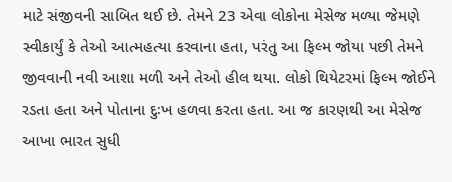માટે સંજીવની સાબિત થઈ છે. તેમને 23 એવા લોકોના મેસેજ મળ્યા જેમણે સ્વીકાર્યું કે તેઓ આત્મહત્યા કરવાના હતા, પરંતુ આ ફિલ્મ જોયા પછી તેમને જીવવાની નવી આશા મળી અને તેઓ હીલ થયા. લોકો થિયેટરમાં ફિલ્મ જોઈને રડતા હતા અને પોતાના દુઃખ હળવા કરતા હતા. આ જ કારણથી આ મેસેજ આખા ભારત સુધી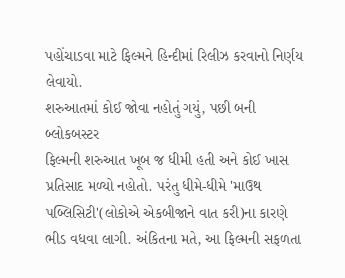પહોંચાડવા માટે ફિલ્મને હિન્દીમાં રિલીઝ કરવાનો નિર્ણય લેવાયો.
શરુઆતમાં કોઈ જોવા નહોતું ગયું, પછી બની બ્લોકબસ્ટર
ફિલ્મની શરુઆત ખૂબ જ ધીમી હતી અને કોઈ ખાસ પ્રતિસાદ મળ્યો નહોતો. પરંતુ ધીમે-ધીમે 'માઉથ પબ્લિસિટી'(લોકોએ એકબીજાને વાત કરી)ના કારણે ભીડ વધવા લાગી. અંકિતના મતે, આ ફિલ્મની સફળતા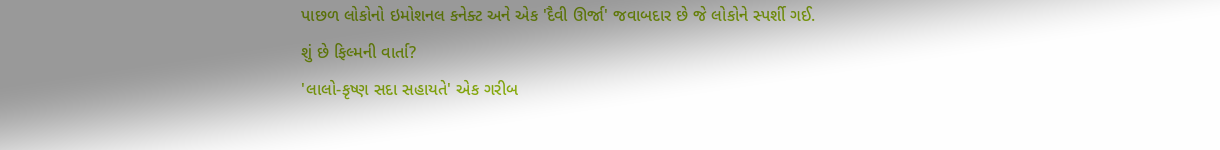પાછળ લોકોનો ઇમોશનલ કનેક્ટ અને એક 'દૈવી ઊર્જા' જવાબદાર છે જે લોકોને સ્પર્શી ગઈ.
શું છે ફિલ્મની વાર્તા?
'લાલો-કૃષ્ણ સદા સહાયતે' એક ગરીબ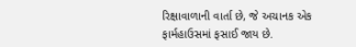રિક્ષાવાળાની વાર્તા છે, જે અચાનક એક ફાર્મહાઉસમાં ફસાઈ જાય છે.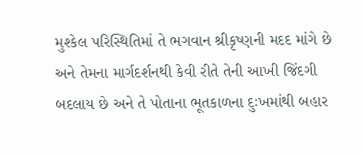મુશ્કેલ પરિસ્થિતિમાં તે ભગવાન શ્રીકૃષ્ણની મદદ માંગે છે અને તેમના માર્ગદર્શનથી કેવી રીતે તેની આખી જિંદગી બદલાય છે અને તે પોતાના ભૂતકાળના દુઃખમાંથી બહાર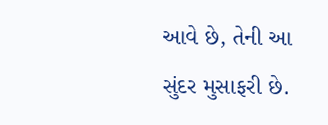આવે છે, તેની આ સુંદર મુસાફરી છે.